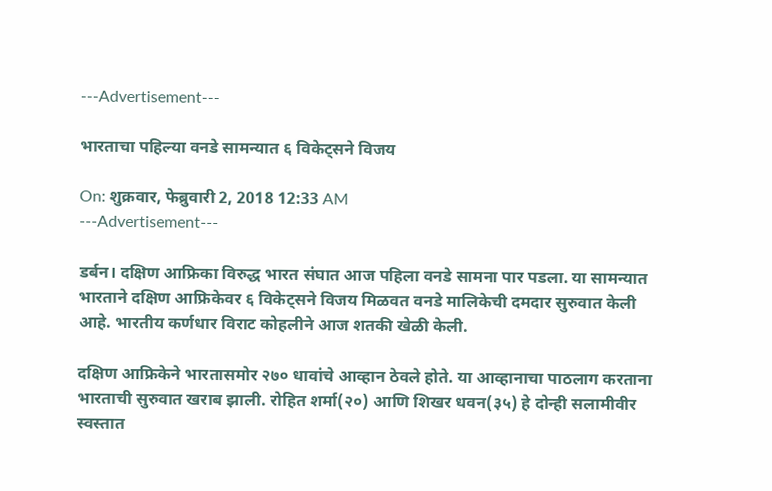---Advertisement---

भारताचा पहिल्या वनडे सामन्यात ६ विकेट्सने विजय

On: शुक्रवार, फेब्रुवारी 2, 2018 12:33 AM
---Advertisement---

डर्बन। दक्षिण आफ्रिका विरुद्ध भारत संघात आज पहिला वनडे सामना पार पडला. या सामन्यात भारताने दक्षिण आफ्रिकेवर ६ विकेट्सने विजय मिळवत वनडे मालिकेची दमदार सुरुवात केली आहे. भारतीय कर्णधार विराट कोहलीने आज शतकी खेळी केली.

दक्षिण आफ्रिकेने भारतासमोर २७० धावांचे आव्हान ठेवले होते. या आव्हानाचा पाठलाग करताना भारताची सुरुवात खराब झाली. रोहित शर्मा(२०) आणि शिखर धवन(३५) हे दोन्ही सलामीवीर स्वस्तात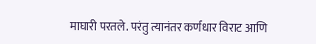माघारी परतले. परंतु त्यानंतर कर्णधार विराट आणि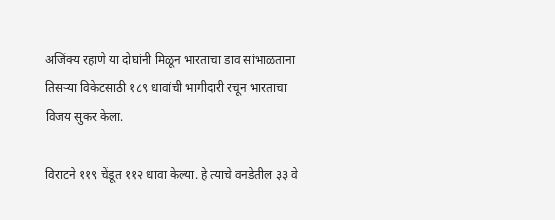अजिंक्य रहाणे या दोघांनी मिळून भारताचा डाव सांभाळताना तिसऱ्या विकेटसाठी १८९ धावांची भागीदारी रचून भारताचा विजय सुकर केला.

विराटने ११९ चेंडूत ११२ धावा केल्या. हे त्याचे वनडेतील ३३ वे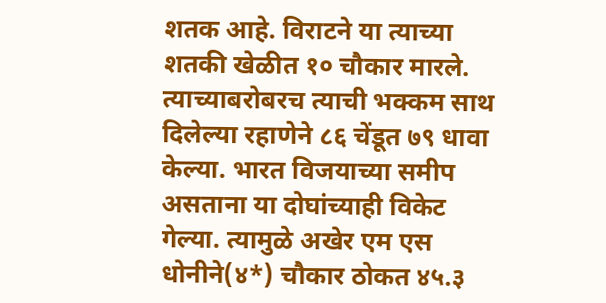शतक आहे. विराटने या त्याच्या शतकी खेळीत १० चौकार मारले. त्याच्याबरोबरच त्याची भक्कम साथ दिलेल्या रहाणेने ८६ चेंडूत ७९ धावा केल्या. भारत विजयाच्या समीप असताना या दोघांच्याही विकेट गेल्या. त्यामुळे अखेर एम एस धोनीने(४*) चौकार ठोकत ४५.३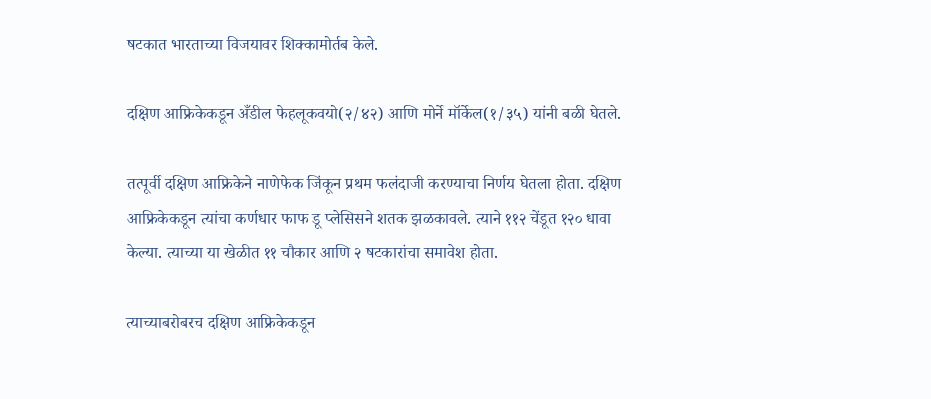षटकात भारताच्या विजयावर शिक्कामोर्तब केले.

दक्षिण आफ्रिकेकडून अँडील फेहलूकवयो(२/४२) आणि मोर्ने मॉर्केल(१/३५) यांनी बळी घेतले.

तत्पूर्वी दक्षिण आफ्रिकेने नाणेफेक जिंकून प्रथम फलंदाजी करण्याचा निर्णय घेतला होता. दक्षिण आफ्रिकेकडून त्यांचा कर्णधार फाफ डू प्लेसिसने शतक झळकावले. त्याने ११२ चेंडूत १२० धावा केल्या. त्याच्या या खेळीत ११ चौकार आणि २ षटकारांचा समावेश होता.

त्याच्याबरोबरच दक्षिण आफ्रिकेकडून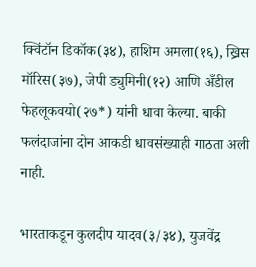क्विंटॉन डिकॉक(३४), हाशिम अमला(१६), ख्रिस मॉरिस(३७), जेपी ड्युमिनी(१२) आणि अँडील फेहलूकवयो(२७*) यांनी धावा केल्या. बाकी फलंदाजांना दोन आकडी धावसंख्याही गाठता अली नाही.

भारताकडून कुलदीप यादव(३/३४), युजवेंद्र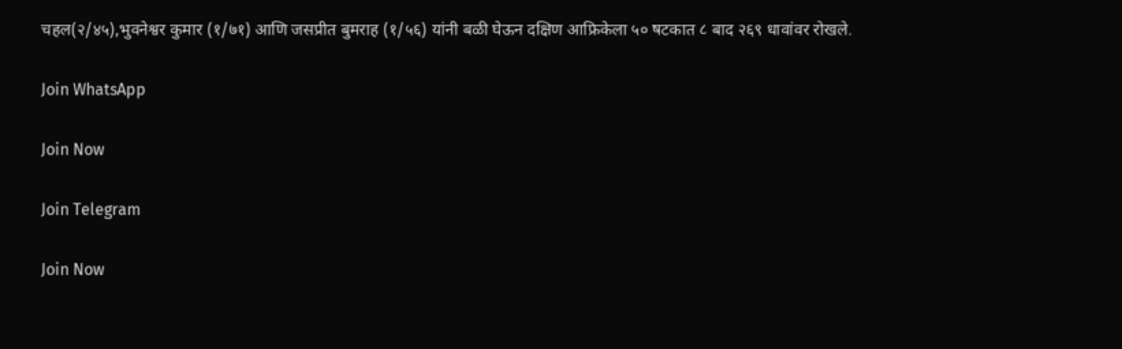चहल(२/४५),भुवनेश्वर कुमार (१/७१) आणि जसप्रीत बुमराह (१/५६) यांनी बळी घेऊन दक्षिण आफ्रिकेला ५० षटकात ८ बाद २६९ धावांवर रोखले.

Join WhatsApp

Join Now

Join Telegram

Join Now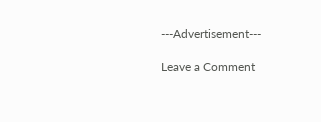---Advertisement---

Leave a Comment